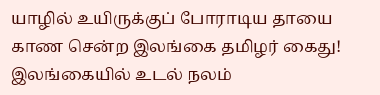யாழில் உயிருக்குப் போராடிய தாயை காண சென்ற இலங்கை தமிழர் கைது!
இலங்கையில் உடல் நலம்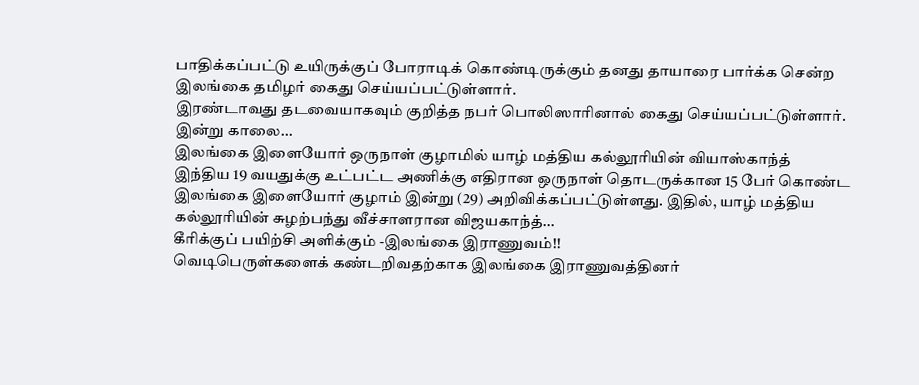பாதிக்கப்பட்டு உயிருக்குப் போராடிக் கொண்டிருக்கும் தனது தாயாரை பார்க்க சென்ற இலங்கை தமிழர் கைது செய்யப்பட்டுள்ளார்.
இரண்டாவது தடவையாகவும் குறித்த நபர் பொலிஸாரினால் கைது செய்யப்பட்டுள்ளார்.
இன்று காலை...
இலங்கை இளையோர் ஒருநாள் குழாமில் யாழ் மத்திய கல்லூரியின் வியாஸ்காந்த்
இந்திய 19 வயதுக்கு உட்பட்ட அணிக்கு எதிரான ஒருநாள் தொடருக்கான 15 பேர் கொண்ட இலங்கை இளையோர் குழாம் இன்று (29) அறிவிக்கப்பட்டுள்ளது. இதில், யாழ் மத்திய கல்லூரியின் சுழற்பந்து வீச்சாளரான விஜயகாந்த்...
கீரிக்குப் பயிற்சி அளிக்கும் -இலங்கை இராணுவம்!!
வெடிபெருள்களைக் கண்டறிவதற்காக இலங்கை இராணுவத்தினர்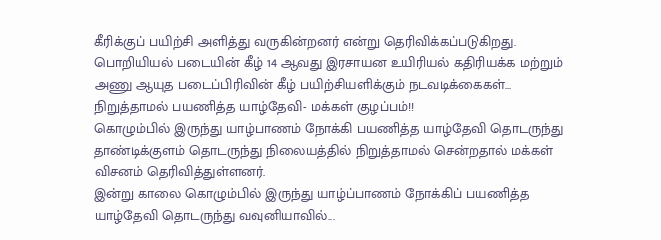கீரிக்குப் பயிற்சி அளித்து வருகின்றனர் என்று தெரிவிக்கப்படுகிறது.
பொறியியல் படையின் கீழ் 14 ஆவது இரசாயன உயிரியல் கதிரியக்க மற்றும் அணு ஆயுத படைப்பிரிவின் கீழ் பயிற்சியளிக்கும் நடவடிக்கைகள்...
நிறுத்தாமல் பயணித்த யாழ்தேவி- மக்கள் குழப்பம்!!
கொழும்பில் இருந்து யாழ்பாணம் நோக்கி பயணித்த யாழ்தேவி தொடருந்து தாண்டிக்குளம் தொடருந்து நிலையத்தில் நிறுத்தாமல் சென்றதால் மக்கள் விசனம் தெரிவித்துள்ளனர்.
இன்று காலை கொழும்பில் இருந்து யாழ்ப்பாணம் நோக்கிப் பயணித்த யாழ்தேவி தொடருந்து வவுனியாவில்...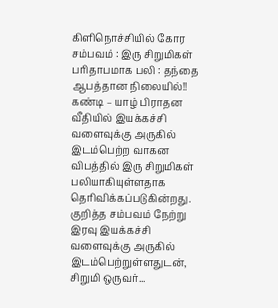கிளிநொச்சியில் கோர சம்பவம் : இரு சிறுமிகள் பரிதாபமாக பலி : தந்தை ஆபத்தான நிலையில்!!
கண்டி – யாழ் பிராதன வீதியில் இயக்கச்சி வளைவுக்கு அருகில் இடம்பெற்ற வாகன விபத்தில் இரு சிறுமிகள் பலியாகியுள்ளதாக தெரிவிக்கப்படுகின்றது.
குறித்த சம்பவம் நேற்று இரவு இயக்கச்சி வளைவுக்கு அருகில் இடம்பெற்றுள்ளதுடன், சிறுமி ஒருவர்...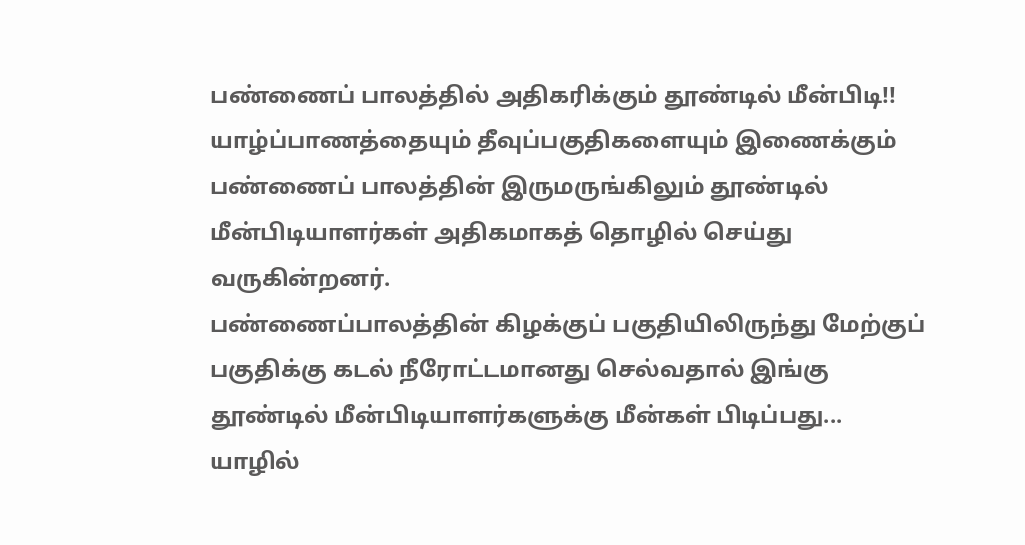பண்ணைப் பாலத்தில் அதிகரிக்கும் தூண்டில் மீன்பிடி!!
யாழ்ப்பாணத்தையும் தீவுப்பகுதிகளையும் இணைக்கும் பண்ணைப் பாலத்தின் இருமருங்கிலும் தூண்டில் மீன்பிடியாளர்கள் அதிகமாகத் தொழில் செய்து வருகின்றனர்.
பண்ணைப்பாலத்தின் கிழக்குப் பகுதியிலிருந்து மேற்குப் பகுதிக்கு கடல் நீரோட்டமானது செல்வதால் இங்கு தூண்டில் மீன்பிடியாளர்களுக்கு மீன்கள் பிடிப்பது...
யாழில்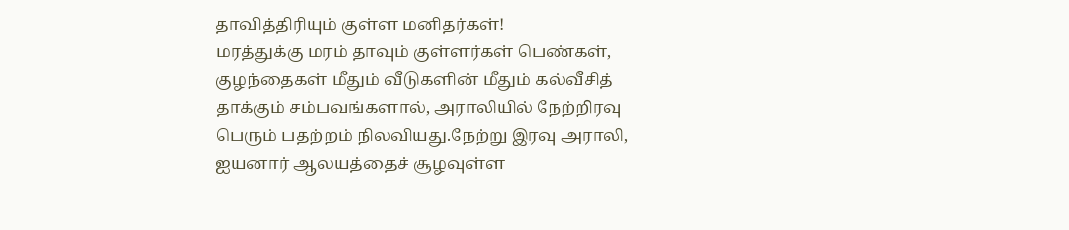தாவித்திரியும் குள்ள மனிதர்கள்!
மரத்துக்கு மரம் தாவும் குள்ளர்கள் பெண்கள், குழந்தைகள் மீதும் வீடுகளின் மீதும் கல்வீசித் தாக்கும் சம்பவங்களால், அராலியில் நேற்றிரவு பெரும் பதற்றம் நிலவியது.நேற்று இரவு அராலி, ஐயனார் ஆலயத்தைச் சூழவுள்ள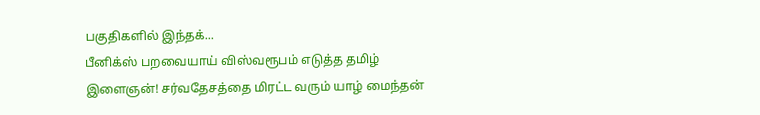பகுதிகளில் இந்தக்...
பீனிக்ஸ் பறவையாய் விஸ்வரூபம் எடுத்த தமிழ் இளைஞன்! சர்வதேசத்தை மிரட்ட வரும் யாழ் மைந்தன்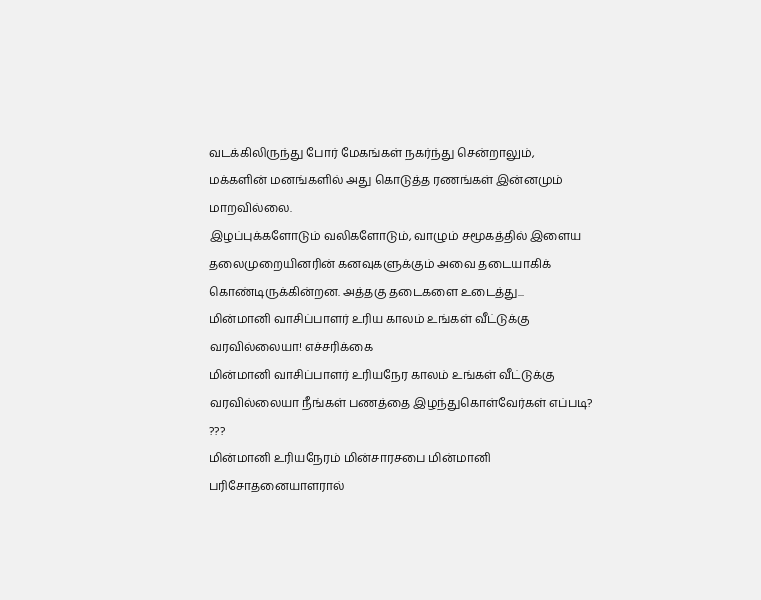வடக்கிலிருந்து போர் மேகங்கள் நகர்ந்து சென்றாலும், மக்களின் மனங்களில் அது கொடுத்த ரணங்கள் இன்னமும் மாறவில்லை.
இழப்புக்களோடும் வலிகளோடும், வாழும் சமூகத்தில் இளைய தலைமுறையினரின் கனவுகளுக்கும் அவை தடையாகிக் கொண்டிருக்கின்றன. அத்தகு தடைகளை உடைத்து...
மின்மானி வாசிப்பாளர் உரிய காலம் உங்கள் வீட்டுக்கு வரவில்லையா! எச்சரிக்கை
மின்மானி வாசிப்பாளர் உரியநேர காலம் உங்கள் வீட்டுக்கு வரவில்லையா நீங்கள் பணத்தை இழந்துகொள்வேர்கள் எப்படி? ???
மின்மானி உரியநேரம் மின்சாரசபை மின்மானி பரிசோதனையாளரால்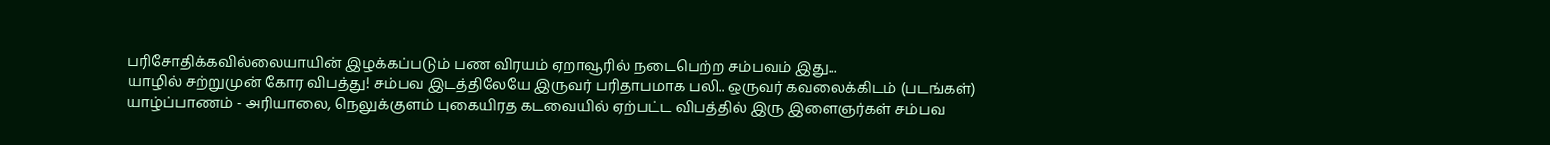பரிசோதிக்கவில்லையாயின் இழக்கப்படும் பண விரயம் ஏறாவூரில் நடைபெற்ற சம்பவம் இது...
யாழில் சற்றுமுன் கோர விபத்து! சம்பவ இடத்திலேயே இருவர் பரிதாபமாக பலி.. ஒருவர் கவலைக்கிடம் (படங்கள்)
யாழ்ப்பாணம் - அரியாலை, நெலுக்குளம் புகையிரத கடவையில் ஏற்பட்ட விபத்தில் இரு இளைஞர்கள் சம்பவ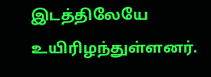இடத்திலேயே உயிரிழந்துள்ளனர்.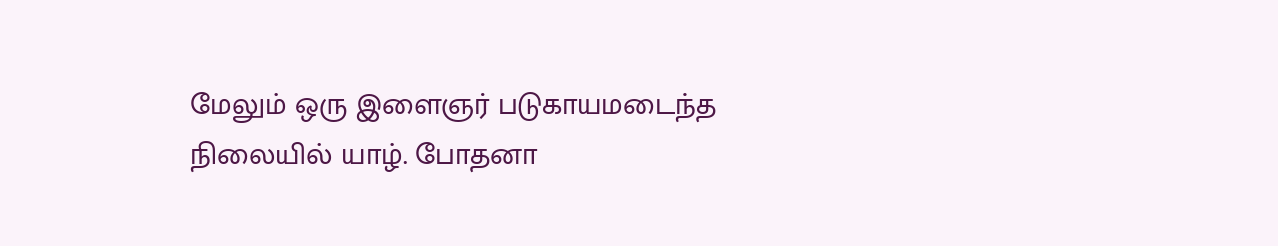மேலும் ஒரு இளைஞர் படுகாயமடைந்த நிலையில் யாழ். போதனா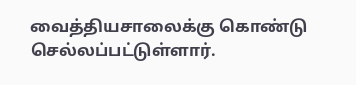வைத்தியசாலைக்கு கொண்டு செல்லப்பட்டுள்ளார்.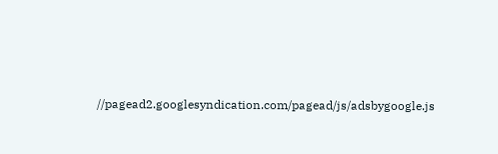//pagead2.googlesyndication.com/pagead/js/adsbygoogle.js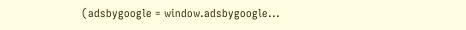(adsbygoogle = window.adsbygoogle...